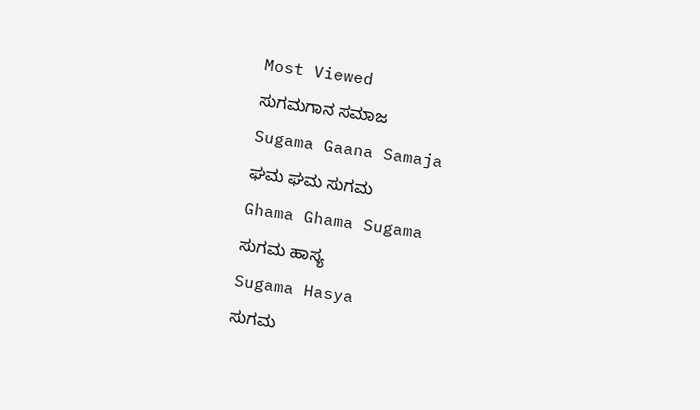Most Viewed
ಸುಗಮಗಾನ ಸಮಾಜ
Sugama Gaana Samaja
ಘಮ ಘಮ ಸುಗಮ
Ghama Ghama Sugama
ಸುಗಮ ಹಾಸ್ಯ
Sugama Hasya
ಸುಗಮ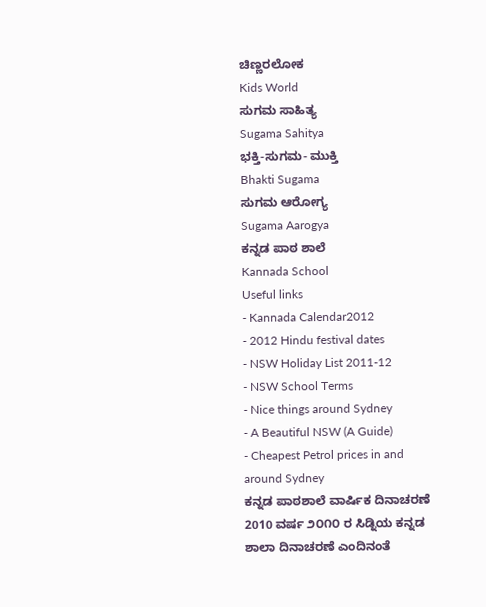ಚಿಣ್ಣರಲೋಕ
Kids World
ಸುಗಮ ಸಾಹಿತ್ಯ
Sugama Sahitya
ಭಕ್ತಿ-ಸುಗಮ- ಮುಕ್ತಿ
Bhakti Sugama
ಸುಗಮ ಆರೋಗ್ಯ
Sugama Aarogya
ಕನ್ನಡ ಪಾಠ ಶಾಲೆ
Kannada School
Useful links
- Kannada Calendar2012
- 2012 Hindu festival dates
- NSW Holiday List 2011-12
- NSW School Terms
- Nice things around Sydney
- A Beautiful NSW (A Guide)
- Cheapest Petrol prices in and around Sydney
ಕನ್ನಡ ಪಾಠಶಾಲೆ ವಾರ್ಷಿಕ ದಿನಾಚರಣೆ 2010 ವರ್ಷ ೨೦೧೦ ರ ಸಿಡ್ನಿಯ ಕನ್ನಡ ಶಾಲಾ ದಿನಾಚರಣೆ ಎಂದಿನಂತೆ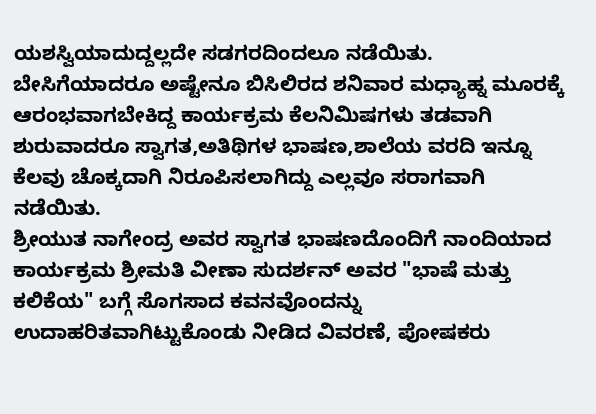ಯಶಸ್ವಿಯಾದುದ್ದಲ್ಲದೇ ಸಡಗರದಿಂದಲೂ ನಡೆಯಿತು. ಬೇಸಿಗೆಯಾದರೂ ಅಷ್ಟೇನೂ ಬಿಸಿಲಿರದ ಶನಿವಾರ ಮಧ್ಯಾಹ್ನ ಮೂರಕ್ಕೆ ಆರಂಭವಾಗಬೇಕಿದ್ದ ಕಾರ್ಯಕ್ರಮ ಕೆಲನಿಮಿಷಗಳು ತಡವಾಗಿ ಶುರುವಾದರೂ ಸ್ವಾಗತ,ಅತಿಥಿಗಳ ಭಾಷಣ,ಶಾಲೆಯ ವರದಿ ಇನ್ನೂ ಕೆಲವು ಚೊಕ್ಕದಾಗಿ ನಿರೂಪಿಸಲಾಗಿದ್ದು ಎಲ್ಲವೂ ಸರಾಗವಾಗಿ ನಡೆಯಿತು.
ಶ್ರೀಯುತ ನಾಗೇಂದ್ರ ಅವರ ಸ್ವಾಗತ ಭಾಷಣದೊಂದಿಗೆ ನಾಂದಿಯಾದ ಕಾರ್ಯಕ್ರಮ ಶ್ರೀಮತಿ ವೀಣಾ ಸುದರ್ಶನ್ ಅವರ "ಭಾಷೆ ಮತ್ತು ಕಲಿಕೆಯ" ಬಗ್ಗೆ ಸೊಗಸಾದ ಕವನವೊಂದನ್ನು ಉದಾಹರಿತವಾಗಿಟ್ಟುಕೊಂಡು ನೀಡಿದ ವಿವರಣೆ, ಪೋಷಕರು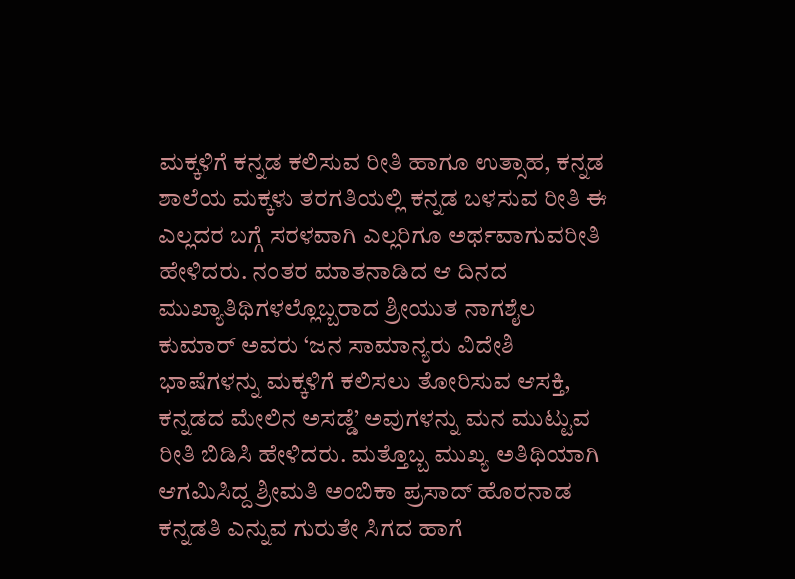ಮಕ್ಕಳಿಗೆ ಕನ್ನಡ ಕಲಿಸುವ ರೀತಿ ಹಾಗೂ ಉತ್ಸಾಹ, ಕನ್ನಡ ಶಾಲೆಯ ಮಕ್ಕಳು ತರಗತಿಯಲ್ಲಿ ಕನ್ನಡ ಬಳಸುವ ರೀತಿ ಈ ಎಲ್ಲದರ ಬಗ್ಗೆ ಸರಳವಾಗಿ ಎಲ್ಲರಿಗೂ ಅರ್ಥವಾಗುವರೀತಿ ಹೇಳಿದರು. ನಂತರ ಮಾತನಾಡಿದ ಆ ದಿನದ ಮುಖ್ಯಾತಿಥಿಗಳಲ್ಲೊಬ್ಬರಾದ ಶ್ರೀಯುತ ನಾಗಶೈಲ ಕುಮಾರ್ ಅವರು ‘ಜನ ಸಾಮಾನ್ಯರು ವಿದೇಶಿ ಭಾಷೆಗಳನ್ನು ಮಕ್ಕಳಿಗೆ ಕಲಿಸಲು ತೋರಿಸುವ ಆಸಕ್ತಿ, ಕನ್ನಡದ ಮೇಲಿನ ಅಸಡ್ಡೆ’ ಅವುಗಳನ್ನು ಮನ ಮುಟ್ಟುವ ರೀತಿ ಬಿಡಿಸಿ ಹೇಳಿದರು. ಮತ್ತೊಬ್ಬ ಮುಖ್ಯ ಅತಿಥಿಯಾಗಿ ಆಗಮಿಸಿದ್ದ ಶ್ರೀಮತಿ ಅಂಬಿಕಾ ಪ್ರಸಾದ್ ಹೊರನಾಡ ಕನ್ನಡತಿ ಎನ್ನುವ ಗುರುತೇ ಸಿಗದ ಹಾಗೆ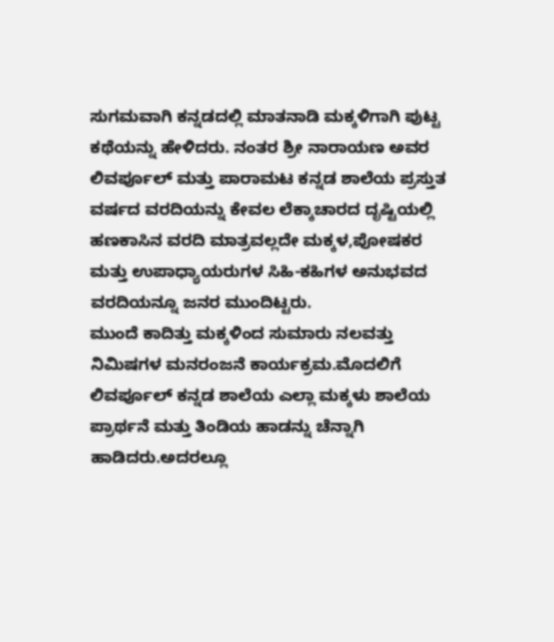ಸುಗಮವಾಗಿ ಕನ್ನಡದಲ್ಲಿ ಮಾತನಾಡಿ ಮಕ್ಕಳಿಗಾಗಿ ಪುಟ್ಟ ಕಥೆಯನ್ನು ಹೇಳಿದರು. ನಂತರ ಶ್ರೀ ನಾರಾಯಣ ಅವರ ಲಿವರ್ಪೂಲ್ ಮತ್ತು ಪಾರಾಮಟ ಕನ್ನಡ ಶಾಲೆಯ ಪ್ರಸ್ತುತ ವರ್ಷದ ವರದಿಯನ್ನು ಕೇವಲ ಲೆಕ್ಕಾಚಾರದ ದೃಷ್ಟಿಯಲ್ಲಿ ಹಣಕಾಸಿನ ವರದಿ ಮಾತ್ರವಲ್ಲದೇ ಮಕ್ಕಳ,ಪೋಷಕರ ಮತ್ತು ಉಪಾಧ್ಯಾಯರುಗಳ ಸಿಹಿ-ಕಹಿಗಳ ಅನುಭವದ ವರದಿಯನ್ನೂ ಜನರ ಮುಂದಿಟ್ಟರು.
ಮುಂದೆ ಕಾದಿತ್ತು ಮಕ್ಕಳಿಂದ ಸುಮಾರು ನಲವತ್ತು ನಿಮಿಷಗಳ ಮನರಂಜನೆ ಕಾರ್ಯಕ್ರಮ.ಮೊದಲಿಗೆ ಲಿವರ್ಪೂಲ್ ಕನ್ನಡ ಶಾಲೆಯ ಎಲ್ಲಾ ಮಕ್ಕಳು ಶಾಲೆಯ ಪ್ರಾರ್ಥನೆ ಮತ್ತು ತಿಂಡಿಯ ಹಾಡನ್ನು ಚೆನ್ನಾಗಿ ಹಾಡಿದರು.ಅದರಲ್ಲೂ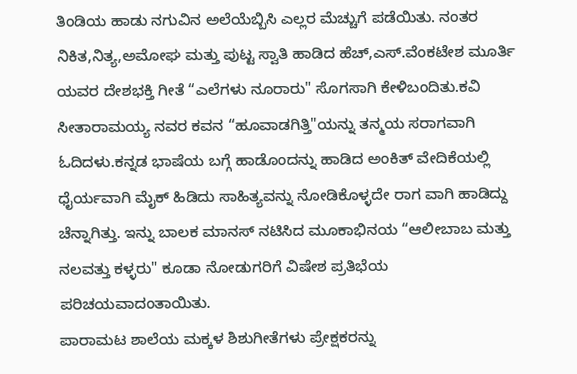ತಿಂಡಿಯ ಹಾಡು ನಗುವಿನ ಅಲೆಯೆಬ್ಬಿಸಿ ಎಲ್ಲರ ಮೆಚ್ಚುಗೆ ಪಡೆಯಿತು. ನಂತರ ನಿಕಿತ,ನಿತ್ಯ,ಅಮೋಘ ಮತ್ತು ಪುಟ್ಟ ಸ್ವಾತಿ ಹಾಡಿದ ಹೆಚ್,ಎಸ್.ವೆಂಕಟೇಶ ಮೂರ್ತಿ ಯವರ ದೇಶಭಕ್ತಿ ಗೀತೆ “ಎಲೆಗಳು ನೂರಾರು" ಸೊಗಸಾಗಿ ಕೇಳಿಬಂದಿತು.ಕವಿ ಸೀತಾರಾಮಯ್ಯ ನವರ ಕವನ “ಹೂವಾಡಗಿತ್ತಿ"ಯನ್ನು ತನ್ಮಯ ಸರಾಗವಾಗಿ ಓದಿದಳು.ಕನ್ನಡ ಭಾಷೆಯ ಬಗ್ಗೆ ಹಾಡೊಂದನ್ನು ಹಾಡಿದ ಅಂಕಿತ್ ವೇದಿಕೆಯಲ್ಲಿ ಧೈರ್ಯವಾಗಿ ಮೈಕ್ ಹಿಡಿದು ಸಾಹಿತ್ಯವನ್ನು ನೋಡಿಕೊಳ್ಳದೇ ರಾಗ ವಾಗಿ ಹಾಡಿದ್ದು ಚೆನ್ನಾಗಿತ್ತು. ಇನ್ನು ಬಾಲಕ ಮಾನಸ್ ನಟಿಸಿದ ಮೂಕಾಭಿನಯ “ಆಲೀಬಾಬ ಮತ್ತು ನಲವತ್ತು ಕಳ್ಳರು" ಕೂಡಾ ನೋಡುಗರಿಗೆ ವಿಷೇಶ ಪ್ರತಿಭೆಯ ಪರಿಚಯವಾದಂತಾಯಿತು.
ಪಾರಾಮಟ ಶಾಲೆಯ ಮಕ್ಕಳ ಶಿಶುಗೀತೆಗಳು ಪ್ರೇಕ್ಷಕರನ್ನು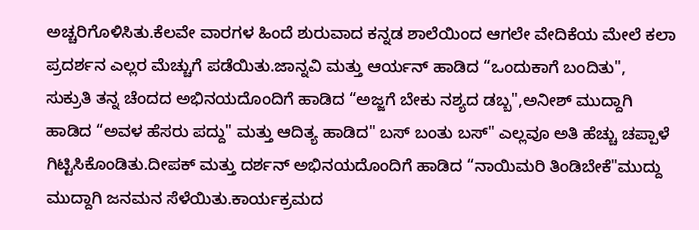ಅಚ್ಚರಿಗೊಳಿಸಿತು.ಕೆಲವೇ ವಾರಗಳ ಹಿಂದೆ ಶುರುವಾದ ಕನ್ನಡ ಶಾಲೆಯಿಂದ ಆಗಲೇ ವೇದಿಕೆಯ ಮೇಲೆ ಕಲಾ ಪ್ರದರ್ಶನ ಎಲ್ಲರ ಮೆಚ್ಚುಗೆ ಪಡೆಯಿತು.ಜಾನ್ನವಿ ಮತ್ತು ಆರ್ಯನ್ ಹಾಡಿದ “ಒಂದುಕಾಗೆ ಬಂದಿತು", ಸುಕ್ರುತಿ ತನ್ನ ಚೆಂದದ ಅಭಿನಯದೊಂದಿಗೆ ಹಾಡಿದ “ಅಜ್ಜಗೆ ಬೇಕು ನಶ್ಯದ ಡಬ್ಬ",ಅನೀಶ್ ಮುದ್ದಾಗಿ ಹಾಡಿದ “ಅವಳ ಹೆಸರು ಪದ್ದು" ಮತ್ತು ಆದಿತ್ಯ ಹಾಡಿದ" ಬಸ್ ಬಂತು ಬಸ್" ಎಲ್ಲವೂ ಅತಿ ಹೆಚ್ಚು ಚಪ್ಪಾಳೆ ಗಿಟ್ಟಿಸಿಕೊಂಡಿತು.ದೀಪಕ್ ಮತ್ತು ದರ್ಶನ್ ಅಭಿನಯದೊಂದಿಗೆ ಹಾಡಿದ “ನಾಯಿಮರಿ ತಿಂಡಿಬೇಕೆ"ಮುದ್ದು ಮುದ್ದಾಗಿ ಜನಮನ ಸೆಳೆಯಿತು.ಕಾರ್ಯಕ್ರಮದ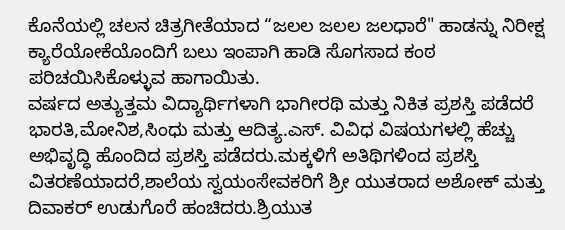ಕೊನೆಯಲ್ಲಿ ಚಲನ ಚಿತ್ರಗೀತೆಯಾದ “ಜಲಲ ಜಲಲ ಜಲಧಾರೆ" ಹಾಡನ್ನು ನಿರೀಕ್ಷ ಕ್ಯಾರೆಯೋಕೆಯೊಂದಿಗೆ ಬಲು ಇಂಪಾಗಿ ಹಾಡಿ ಸೊಗಸಾದ ಕಂಠ ಪರಿಚಯಿಸಿಕೊಳ್ಳುವ ಹಾಗಾಯಿತು.
ವರ್ಷದ ಅತ್ಯುತ್ತಮ ವಿದ್ಯಾರ್ಥಿಗಳಾಗಿ ಭಾಗೀರಥಿ ಮತ್ತು ನಿಕಿತ ಪ್ರಶಸ್ತಿ ಪಡೆದರೆ ಭಾರತಿ,ಮೋನಿಶ,ಸಿಂಧು ಮತ್ತು ಆದಿತ್ಯ.ಎಸ್. ವಿವಿಧ ವಿಷಯಗಳಲ್ಲಿ ಹೆಚ್ಚು ಅಭಿವೃದ್ಧಿ ಹೊಂದಿದ ಪ್ರಶಸ್ತಿ ಪಡೆದರು.ಮಕ್ಕಳಿಗೆ ಅತಿಥಿಗಳಿಂದ ಪ್ರಶಸ್ತಿ ವಿತರಣೆಯಾದರೆ,ಶಾಲೆಯ ಸ್ವಯಂಸೇವಕರಿಗೆ ಶ್ರೀ ಯುತರಾದ ಅಶೋಕ್ ಮತ್ತು ದಿವಾಕರ್ ಉಡುಗೊರೆ ಹಂಚಿದರು.ಶ್ರಿಯುತ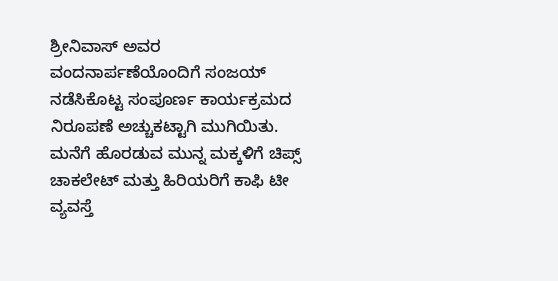ಶ್ರೀನಿವಾಸ್ ಅವರ ವಂದನಾರ್ಪಣೆಯೊಂದಿಗೆ ಸಂಜಯ್ ನಡೆಸಿಕೊಟ್ಟ ಸಂಪೂರ್ಣ ಕಾರ್ಯಕ್ರಮದ ನಿರೂಪಣೆ ಅಚ್ಚುಕಟ್ಟಾಗಿ ಮುಗಿಯಿತು.
ಮನೆಗೆ ಹೊರಡುವ ಮುನ್ನ ಮಕ್ಕಳಿಗೆ ಚಿಪ್ಸ್ ಚಾಕಲೇಟ್ ಮತ್ತು ಹಿರಿಯರಿಗೆ ಕಾಫಿ ಟೀ ವ್ಯವಸ್ತೆ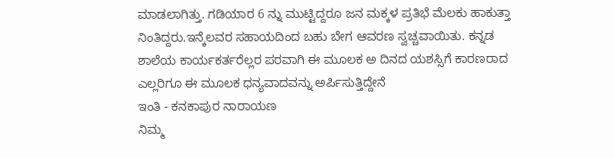ಮಾಡಲಾಗಿತ್ತು. ಗಡಿಯಾರ 6 ನ್ನು ಮುಟ್ಟಿದ್ದರೂ ಜನ ಮಕ್ಕಳ ಪ್ರತಿಭೆ ಮೆಲಕು ಹಾಕುತ್ತಾ ನಿಂತಿದ್ದರು.ಇನ್ಕೆಲವರ ಸಹಾಯದಿಂದ ಬಹು ಬೇಗ ಆವರಣ ಸ್ವಚ್ಚವಾಯಿತು. ಕನ್ನಡ ಶಾಲೆಯ ಕಾರ್ಯಕರ್ತರೆಲ್ಲರ ಪರವಾಗಿ ಈ ಮೂಲಕ ಅ ದಿನದ ಯಶಸ್ಸಿಗೆ ಕಾರಣರಾದ ಎಲ್ಲರಿಗೂ ಈ ಮೂಲಕ ಧನ್ಯವಾದವನ್ನು ಅರ್ಪಿಸುತ್ತಿದ್ದೇನೆ
ಇಂತಿ - ಕನಕಾಪುರ ನಾರಾಯಣ
ನಿಮ್ಮ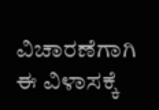ವಿಚಾರಣೆಗಾಗಿ ಈ ವಿಳಾಸಕ್ಕೆ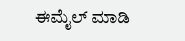ಈಮೈಲ್ ಮಾಡಿ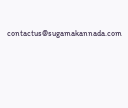contactus@sugamakannada.com